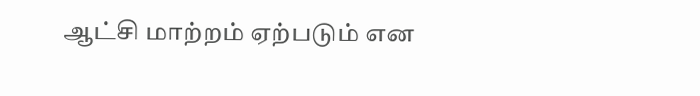ஆட்சி மாற்றம் ஏற்படும் என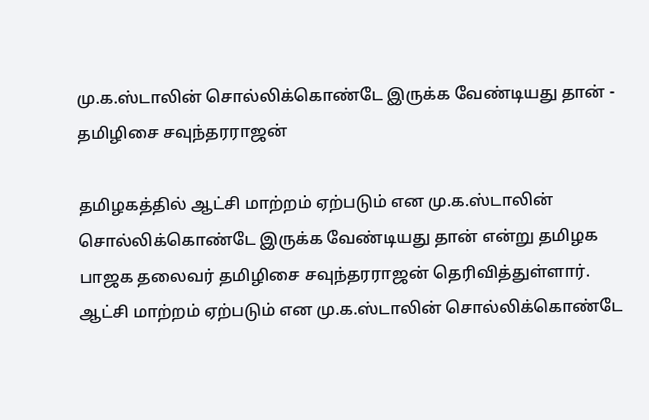மு.க.ஸ்டாலின் சொல்லிக்கொண்டே இருக்க வேண்டியது தான் - தமிழிசை சவுந்தரராஜன்

தமிழகத்தில் ஆட்சி மாற்றம் ஏற்படும் என மு.க.ஸ்டாலின் சொல்லிக்கொண்டே இருக்க வேண்டியது தான் என்று தமிழக பாஜக தலைவர் தமிழிசை சவுந்தரராஜன் தெரிவித்துள்ளார்.
ஆட்சி மாற்றம் ஏற்படும் என மு.க.ஸ்டாலின் சொல்லிக்கொண்டே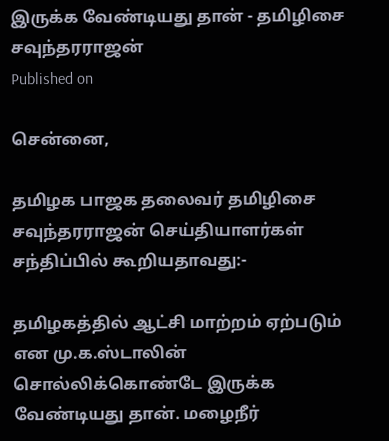இருக்க வேண்டியது தான் - தமிழிசை சவுந்தரராஜன்
Published on

சென்னை,

தமிழக பாஜக தலைவர் தமிழிசை சவுந்தரராஜன் செய்தியாளர்கள் சந்திப்பில் கூறியதாவது:-

தமிழகத்தில் ஆட்சி மாற்றம் ஏற்படும் என மு.க.ஸ்டாலின் சொல்லிக்கொண்டே இருக்க வேண்டியது தான். மழைநீர்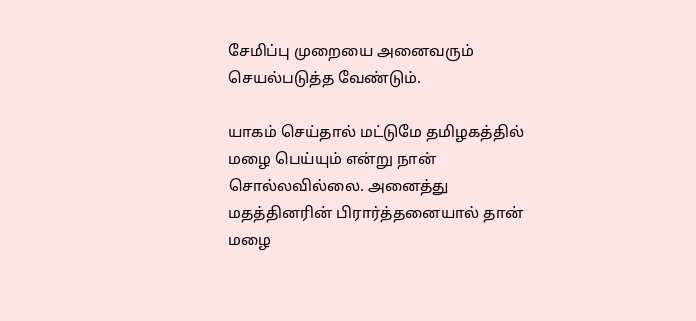சேமிப்பு முறையை அனைவரும் செயல்படுத்த வேண்டும்.

யாகம் செய்தால் மட்டுமே தமிழகத்தில் மழை பெய்யும் என்று நான் சொல்லவில்லை. அனைத்து மதத்தினரின் பிரார்த்தனையால் தான் மழை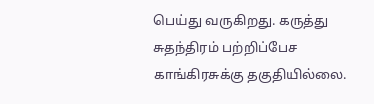பெய்து வருகிறது. கருத்து சுதந்திரம் பற்றிப்பேச காங்கிரசுக்கு தகுதியில்லை.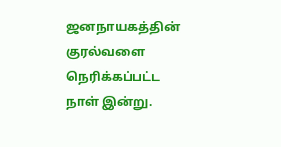ஜனநாயகத்தின் குரல்வளை நெரிக்கப்பட்ட நாள் இன்று.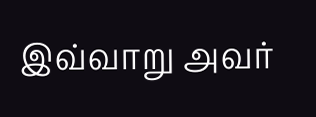இவ்வாறு அவர்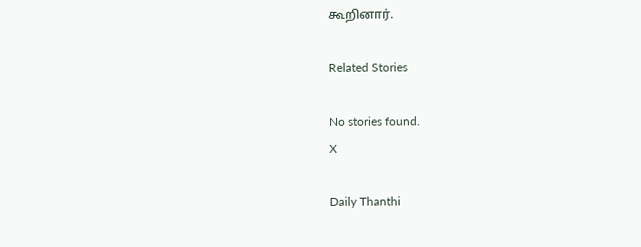கூறினார்.

Related Stories

No stories found.
X

Daily Thanthi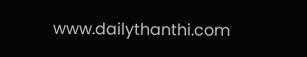www.dailythanthi.com